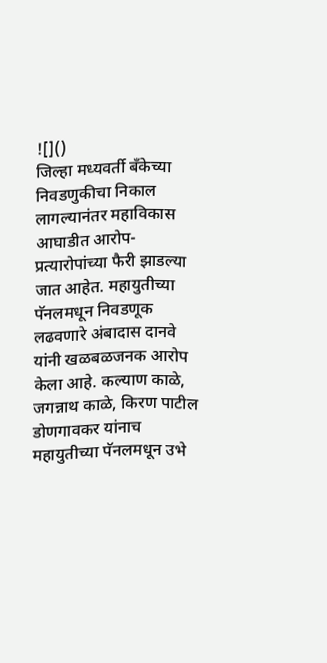![]()
जिल्हा मध्यवर्ती बँकेच्या निवडणुकीचा निकाल लागल्यानंतर महाविकास आघाडीत आरोप-प्रत्यारोपांच्या फैरी झाडल्या जात आहेत. महायुतीच्या पॅनलमधून निवडणूक लढवणारे अंबादास दानवे यांनी खळबळजनक आरोप केला आहे. कल्याण काळे, जगन्नाथ काळे, किरण पाटील डोणगावकर यांनाच महायुतीच्या पॅनलमधून उभे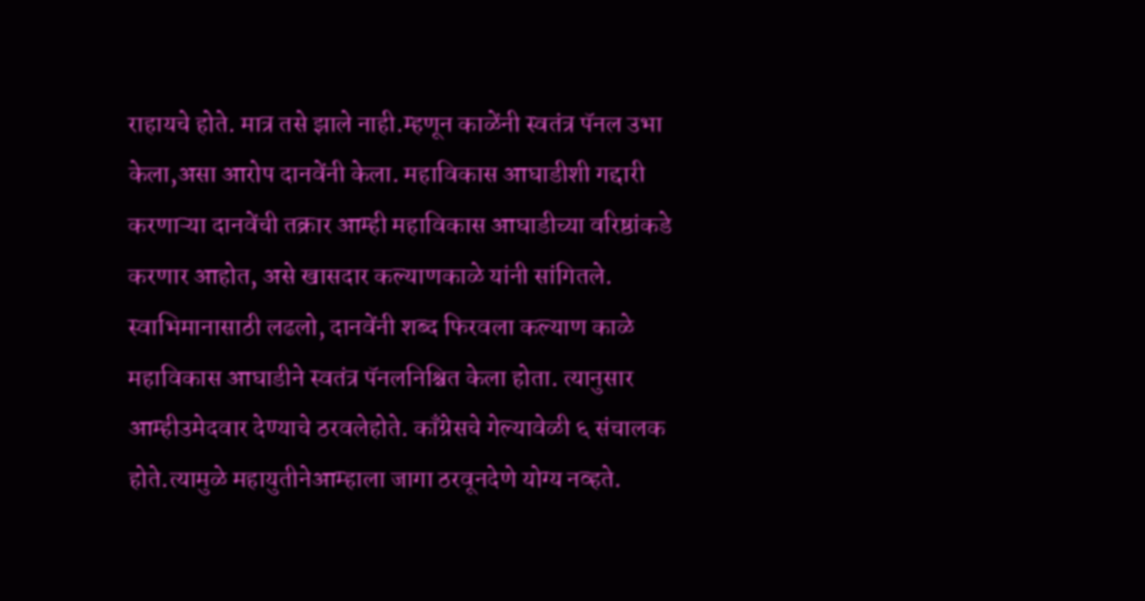राहायचे होते. मात्र तसे झाले नाही.म्हणून काळेंनी स्वतंत्र पॅनल उभा केला,असा आरोप दानवेंनी केला. महाविकास आघाडीशी गद्दारी करणाऱ्या दानवेंची तक्रार आम्ही महाविकास आघाडीच्या वरिष्ठांकडे करणार आहोत, असे खासदार कल्याणकाळे यांनी सांगितले. स्वाभिमानासाठी लढलो, दानवेंनी शब्द फिरवला कल्याण काळे महाविकास आघाडीने स्वतंत्र पॅनलनिश्चित केला होता. त्यानुसार आम्हीउमेदवार देण्याचे ठरवलेहोते. काँग्रेसचे गेल्यावेळी ६ संचालक होते.त्यामुळे महायुतीनेआम्हाला जागा ठरवूनदेणे योग्य नव्हते.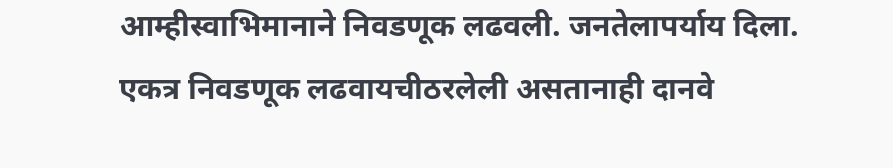आम्हीस्वाभिमानाने निवडणूक लढवली. जनतेलापर्याय दिला. एकत्र निवडणूक लढवायचीठरलेली असतानाही दानवे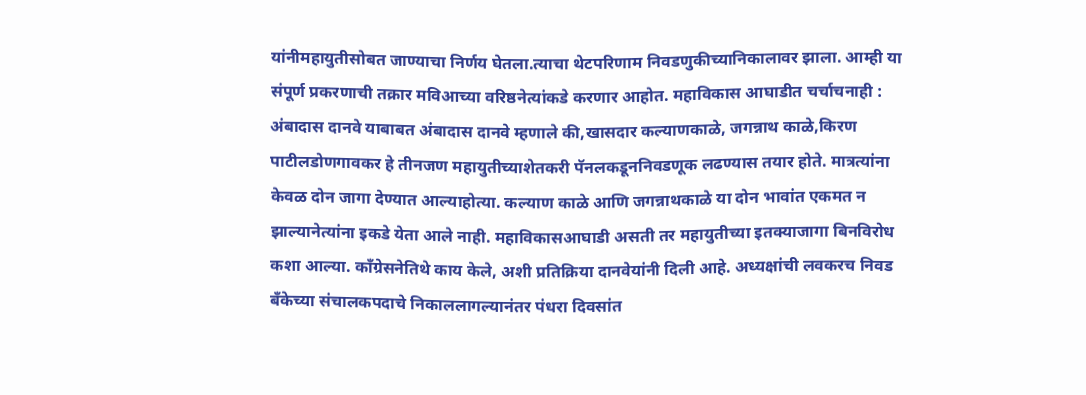यांनीमहायुतीसोबत जाण्याचा निर्णय घेतला.त्याचा थेटपरिणाम निवडणुकीच्यानिकालावर झाला. आम्ही या संपूर्ण प्रकरणाची तक्रार मविआच्या वरिष्ठनेत्यांकडे करणार आहोत. महाविकास आघाडीत चर्चाचनाही : अंबादास दानवे याबाबत अंबादास दानवे म्हणाले की,खासदार कल्याणकाळे, जगन्नाथ काळे,किरण पाटीलडोणगावकर हे तीनजण महायुतीच्याशेतकरी पॅनलकडूननिवडणूक लढण्यास तयार होते. मात्रत्यांना केवळ दोन जागा देण्यात आल्याहोत्या. कल्याण काळे आणि जगन्नाथकाळे या दोन भावांत एकमत न झाल्यानेत्यांना इकडे येता आले नाही. महाविकासआघाडी असती तर महायुतीच्या इतक्याजागा बिनविरोध कशा आल्या. काँग्रेसनेतिथे काय केले, अशी प्रतिक्रिया दानवेयांनी दिली आहे. अध्यक्षांची लवकरच निवड बँकेच्या संचालकपदाचे निकाललागल्यानंतर पंधरा दिवसांत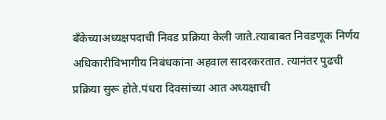बँकेच्याअध्यक्षपदाची निवड प्रक्रिया केली जाते.त्याबाबत निवडणूक निर्णय अधिकारीविभागीय निबंधकांना अहवाल सादरकरतात. त्यानंतर पुढची प्रक्रिया सुरू होते.पंधरा दिवसांच्या आत अध्यक्षाची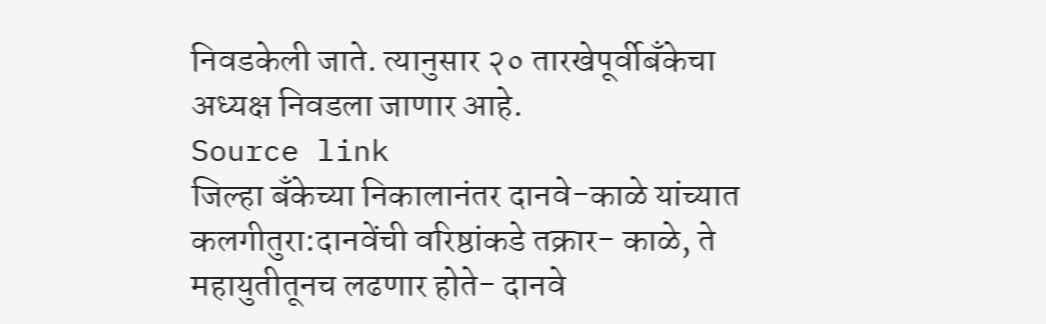निवडकेली जाते. त्यानुसार २० तारखेपूर्वीबँकेचा अध्यक्ष निवडला जाणार आहे.
Source link
जिल्हा बँकेच्या निकालानंतर दानवे-काळे यांच्यात कलगीतुरा:दानवेंची वरिष्ठांकडे तक्रार- काळे, ते महायुतीतूनच लढणार होते- दानवे